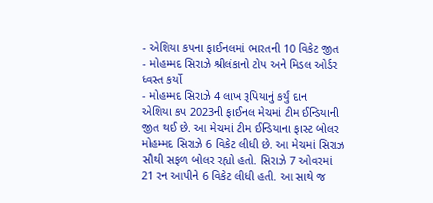- એશિયા કપના ફાઈનલમાં ભારતની 10 વિકેટ જીત
- મોહમ્મદ સિરાઝે શ્રીલંકાનો ટોપ અને મિડલ ઓર્ડર ધ્વસ્ત કર્યો
- મોહમ્મદ સિરાઝે 4 લાખ રૂપિયાનું કર્યું દાન
એશિયા કપ 2023ની ફાઈનલ મેચમાં ટીમ ઈન્ડિયાની જીત થઈ છે. આ મેચમાં ટીમ ઈન્ડિયાના ફાસ્ટ બોલર મોહમ્મદ સિરાઝે 6 વિકેટ લીધી છે. આ મેચમાં સિરાઝ સૌથી સફળ બોલર રહ્યો હતો. સિરાઝે 7 ઓવરમાં 21 રન આપીને 6 વિકેટ લીધી હતી. આ સાથે જ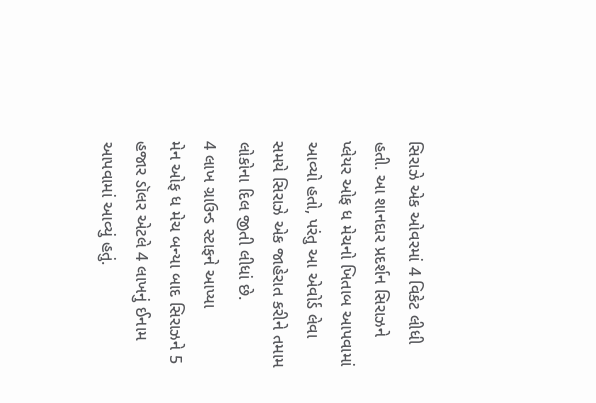સિરાઝે એક ઓવરમાં 4 વિકેટ લીધી હતી. આ શાનદાર પ્રદર્શન સિરાઝને પ્લેયર ઓફ ધ મેચનો ખિતાબ આપવામાં આવ્યો હતો, પરંતુ આ એવોર્ડ લેવા સમયે સિરાઝે એક જાહેરાત કરીને તમામ લોકોના દિલ જીતી લીધાં છે.
4 લાખ ગ્રાઉન્ડ સ્ટાફને આપ્યા
મેન ઓફ ધ મેચ બન્યા બાદ સિરાઝને 5 હજાર ડૉલર એટલે 4 લાખનું ઈનામ આપવામાં આવ્યું હતું.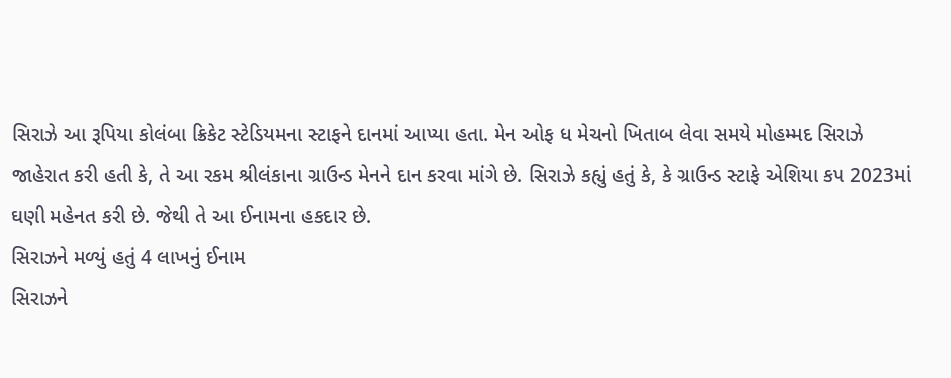સિરાઝે આ રૂપિયા કોલંબા ક્રિકેટ સ્ટેડિયમના સ્ટાફને દાનમાં આપ્યા હતા. મેન ઓફ ધ મેચનો ખિતાબ લેવા સમયે મોહમ્મદ સિરાઝે જાહેરાત કરી હતી કે, તે આ રકમ શ્રીલંકાના ગ્રાઉન્ડ મેનને દાન કરવા માંગે છે. સિરાઝે કહ્યું હતું કે, કે ગ્રાઉન્ડ સ્ટાફે એશિયા કપ 2023માં ઘણી મહેનત કરી છે. જેથી તે આ ઈનામના હકદાર છે.
સિરાઝને મળ્યું હતું 4 લાખનું ઈનામ
સિરાઝને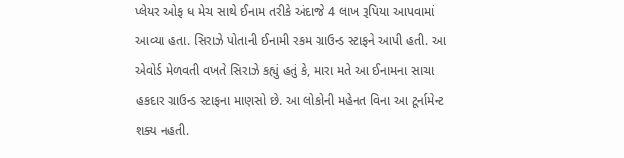પ્લેયર ઓફ ધ મેચ સાથે ઈનામ તરીકે અંદાજે 4 લાખ રૂપિયા આપવામાં આવ્યા હતા. સિરાઝે પોતાની ઈનામી રકમ ગ્રાઉન્ડ સ્ટાફને આપી હતી. આ એવોર્ડ મેળવતી વખતે સિરાઝે કહ્યું હતું કે, મારા મતે આ ઈનામના સાચા હકદાર ગ્રાઉન્ડ સ્ટાફના માણસો છે. આ લોકોની મહેનત વિના આ ટૂર્નામેન્ટ શક્ય નહતી.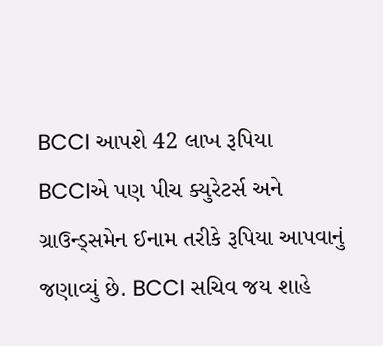BCCI આપશે 42 લાખ રૂપિયા
BCCIએ પણ પીચ ક્યુરેટર્સ અને ગ્રાઉન્ડ્સમેન ઈનામ તરીકે રૂપિયા આપવાનું જણાવ્યું છે. BCCI સચિવ જય શાહે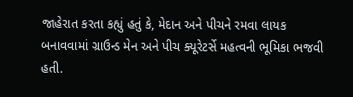જાહેરાત કરતા કહ્યું હતું કે, મેદાન અને પીચને રમવા લાયક બનાવવામાં ગ્રાઉન્ડ મેન અને પીચ ક્યૂરેટર્સે મહત્વની ભૂમિકા ભજવી હતી.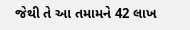જેથી તે આ તમામને 42 લાખ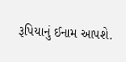રૂપિયાનું ઈનામ આપશે.